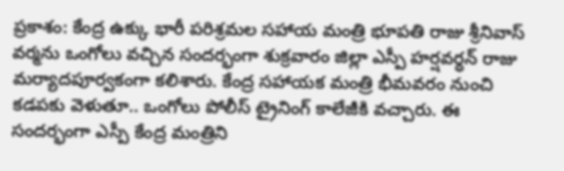ప్రకాశం: కేంద్ర ఉక్కు భారీ పరిశ్రమల సహాయ మంత్రి భూపతి రాజు శ్రీనివాస్ వర్మను ఒంగోలు వచ్చిన సందర్భంగా శుక్రవారం జిల్లా ఎస్పీ హర్షవర్ధన్ రాజు మర్యాదపూర్వకంగా కలిశారు. కేంద్ర సహాయక మంత్రి భీమవరం నుంచి కడపకు వెళుతూ.. ఒంగోలు పోలీస్ ట్రైనింగ్ కాలేజీకి వచ్చారు. ఈ సందర్భంగా ఎస్పీ కేంద్ర మంత్రిని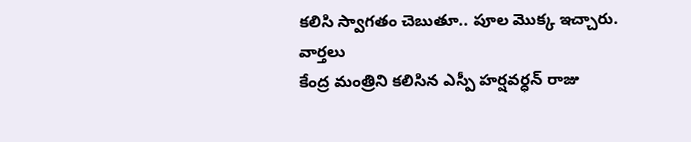కలిసి స్వాగతం చెబుతూ.. పూల మొక్క ఇచ్చారు.
వార్తలు
కేంద్ర మంత్రిని కలిసిన ఎస్పీ హర్షవర్ధన్ రాజు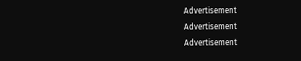Advertisement
Advertisement
Advertisement